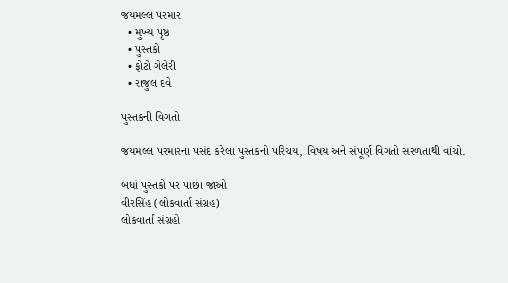જયમલ્લ પરમાર
  • મુખ્ય પૃષ્ઠ
  • પુસ્તકો
  • ફોટો ગેલેરી
  • રાજુલ દવે

પુસ્તકની વિગતો

જયમલ્લ પરમારના પસંદ કરેલા પુસ્તકનો પરિચય, વિષય અને સંપૂર્ણ વિગતો સરળતાથી વાંચો.

બધાં પુસ્તકો પર પાછા જાઓ
વીરસિંહ (લોકવાર્તા સંગ્રહ)
લોકવાર્તા સંગ્રહો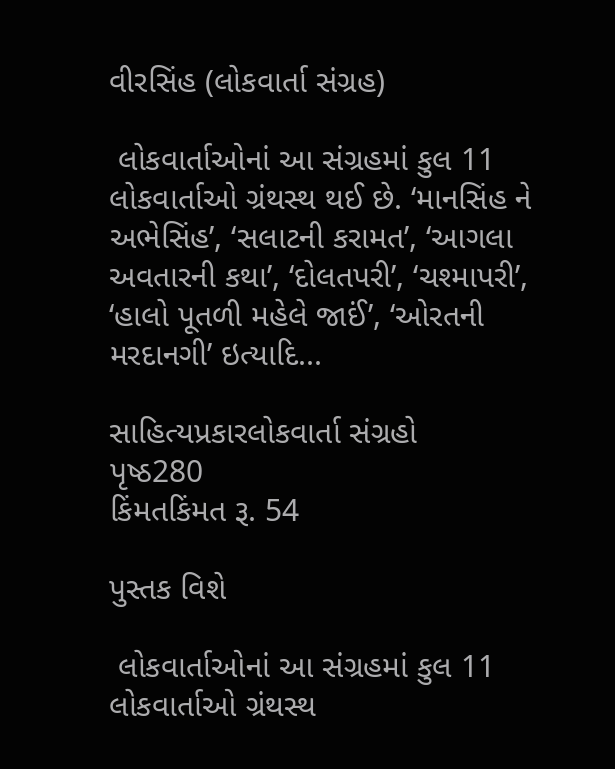વીરસિંહ (લોકવાર્તા સંગ્રહ)

 લોકવાર્તાઓનાં આ સંગ્રહમાં કુલ 11 લોકવાર્તાઓ ગ્રંથસ્થ થઈ છે. ‘માનસિંહ ને અભેસિંહ’, ‘સલાટની કરામત’, ‘આગલા અવતારની કથા’, ‘દોલતપરી’, ‘ચશ્માપરી’, ‘હાલો પૂતળી મહેલે જાઈં’, ‘ઓરતની મરદાનગી’ ઇત્યાદિ...

સાહિત્યપ્રકારલોકવાર્તા સંગ્રહો
પૃષ્ઠ280
કિંમતકિંમત રૂ. 54

પુસ્તક વિશે

 લોકવાર્તાઓનાં આ સંગ્રહમાં કુલ 11 લોકવાર્તાઓ ગ્રંથસ્થ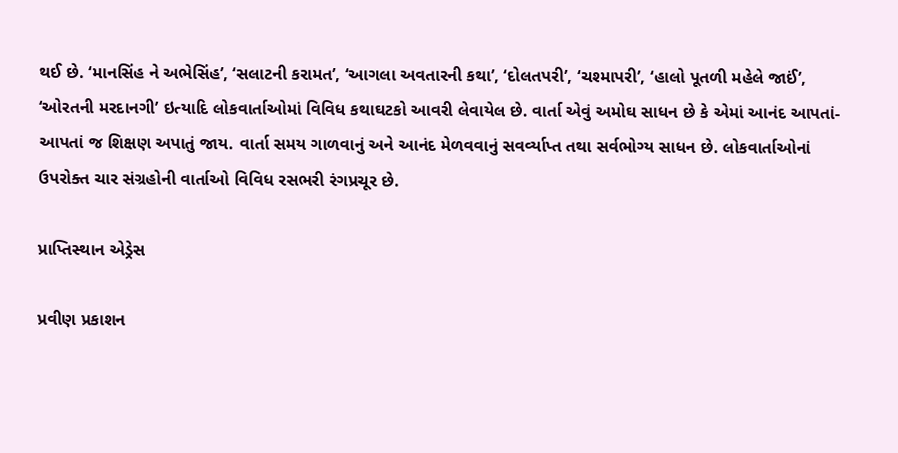થઈ છે. ‘માનસિંહ ને અભેસિંહ’, ‘સલાટની કરામત’, ‘આગલા અવતારની કથા’, ‘દોલતપરી’, ‘ચશ્માપરી’, ‘હાલો પૂતળી મહેલે જાઈં’, ‘ઓરતની મરદાનગી’ ઇત્યાદિ લોકવાર્તાઓમાં વિવિધ કથાઘટકો આવરી લેવાયેલ છે. વાર્તા એવું અમોઘ સાધન છે કે એમાં આનંદ આપતાં-આપતાં જ શિક્ષણ અપાતું જાય. વાર્તા સમય ગાળવાનું અને આનંદ મેળવવાનું સવર્વ્યાપ્ત તથા સર્વભોગ્ય સાધન છે. લોકવાર્તાઓનાં ઉપરોક્ત ચાર સંગ્રહોની વાર્તાઓ વિવિધ રસભરી રંગપ્રચૂર છે.

પ્રાપ્તિસ્થાન એડ્રેસ

પ્રવીણ પ્રકાશન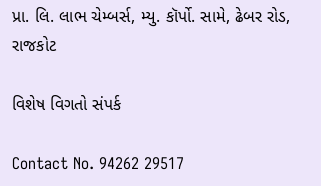પ્રા. લિ. લાભ ચેમ્બર્સ, મ્યુ. કૉર્પો. સામે, ઢેબર રોડ, રાજકોટ

વિશેષ વિગતો સંપર્ક

Contact No. 94262 29517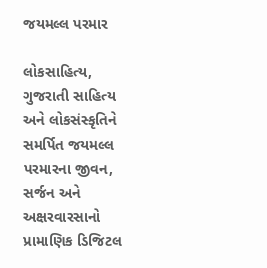જયમલ્લ પરમાર

લોકસાહિત્ય, ગુજરાતી સાહિત્ય અને લોકસંસ્કૃતિને સમર્પિત જયમલ્લ પરમારના જીવન, સર્જન અને અક્ષરવારસાનો પ્રામાણિક ડિજિટલ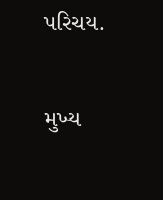પરિચય.

મુખ્ય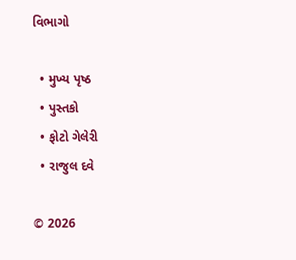વિભાગો

  • મુખ્ય પૃષ્ઠ
  • પુસ્તકો
  • ફોટો ગેલેરી
  • રાજુલ દવે

© 2026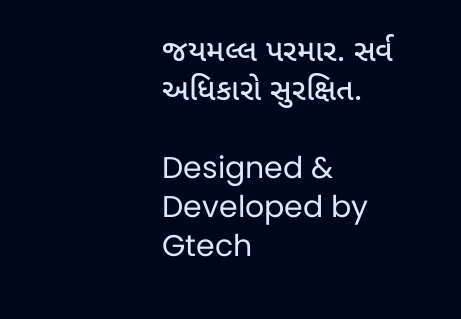જયમલ્લ પરમાર. સર્વ અધિકારો સુરક્ષિત.

Designed & Developed by Gtech